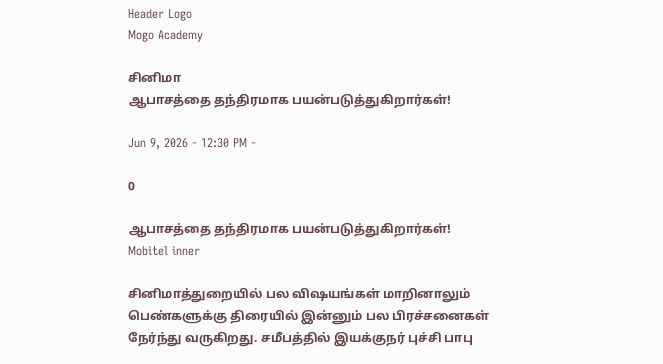Header Logo
Mogo Academy

சினிமா
ஆபாசத்தை தந்திரமாக பயன்படுத்துகிறார்கள்!

Jun 9, 2026 - 12:30 PM -

0

ஆபாசத்தை தந்திரமாக பயன்படுத்துகிறார்கள்!
Mobitel inner

சினிமாத்துறையில் பல விஷயங்கள் மாறினாலும் பெண்களுக்கு திரையில் இன்னும் பல பிரச்சனைகள் நேர்ந்து வருகிறது. சமீபத்தில் இயக்குநர் புச்சி பாபு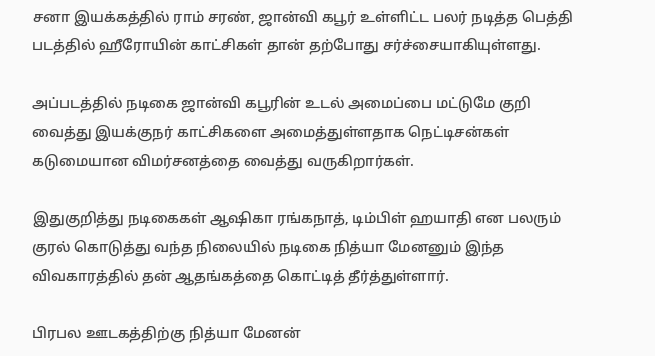சனா இயக்கத்தில் ராம் சரண், ஜான்வி கபூர் உள்ளிட்ட பலர் நடித்த பெத்தி படத்தில் ஹீரோயின் காட்சிகள் தான் தற்போது சர்ச்சையாகியுள்ளது.

அப்படத்தில் நடிகை ஜான்வி கபூரின் உடல் அமைப்பை மட்டுமே குறி வைத்து இயக்குநர் காட்சிகளை அமைத்துள்ளதாக நெட்டிசன்கள் கடுமையான விமர்சனத்தை வைத்து வருகிறார்கள்.

இதுகுறித்து நடிகைகள் ஆஷிகா ரங்கநாத், டிம்பிள் ஹயாதி என பலரும் குரல் கொடுத்து வந்த நிலையில் நடிகை நித்யா மேனனும் இந்த விவகாரத்தில் தன் ஆதங்கத்தை கொட்டித் தீர்த்துள்ளார்.

பிரபல ஊடகத்திற்கு நித்யா மேனன்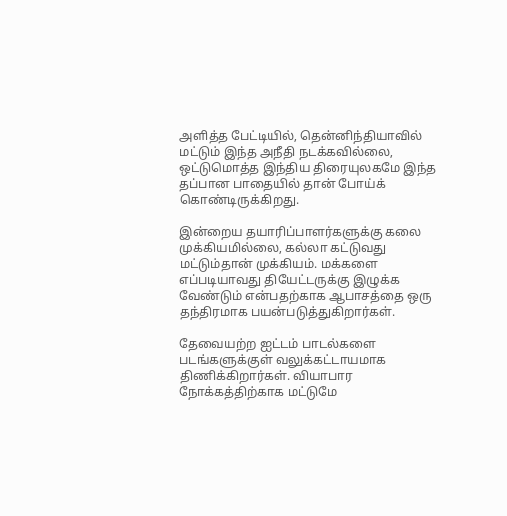அளித்த பேட்டியில், தென்னிந்தியாவில் மட்டும் இந்த அநீதி நடக்கவில்லை, ஒட்டுமொத்த இந்திய திரையுலகமே இந்த தப்பான பாதையில் தான் போய்க் கொண்டிருக்கிறது.

இன்றைய தயாரிப்பாளர்களுக்கு கலை முக்கியமில்லை, கல்லா கட்டுவது மட்டும்தான் முக்கியம். மக்களை எப்படியாவது தியேட்டருக்கு இழுக்க வேண்டும் என்பதற்காக ஆபாசத்தை ஒரு தந்திரமாக பயன்படுத்துகிறார்கள்.

தேவையற்ற ஐட்டம் பாடல்களை படங்களுக்குள் வலுக்கட்டாயமாக திணிக்கிறார்கள். வியாபார நோக்கத்திற்காக மட்டுமே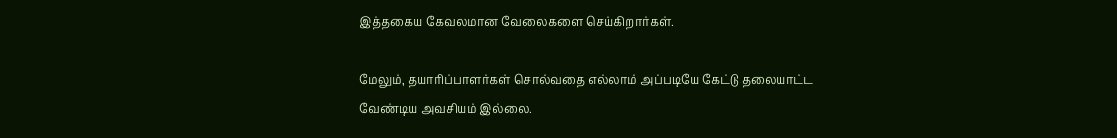இத்தகைய கேவலமான வேலைகளை செய்கிறார்கள்.

மேலும், தயாரிப்பாளர்கள் சொல்வதை எல்லாம் அப்படியே கேட்டு தலையாட்ட வேண்டிய அவசியம் இல்லை.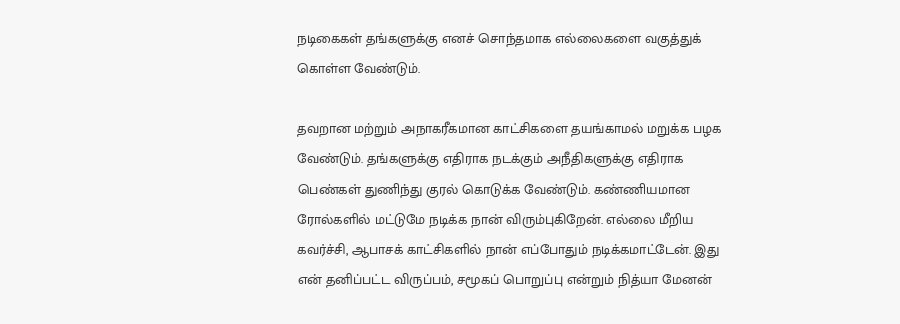நடிகைகள் தங்களுக்கு எனச் சொந்தமாக எல்லைகளை வகுத்துக் கொள்ள வேண்டும்.

தவறான மற்றும் அநாகரீகமான காட்சிகளை தயங்காமல் மறுக்க பழக வேண்டும். தங்களுக்கு எதிராக நடக்கும் அநீதிகளுக்கு எதிராக பெண்கள் துணிந்து குரல் கொடுக்க வேண்டும். கண்ணியமான ரோல்களில் மட்டுமே நடிக்க நான் விரும்புகிறேன். எல்லை மீறிய கவர்ச்சி, ஆபாசக் காட்சிகளில் நான் எப்போதும் நடிக்கமாட்டேன். இது என் தனிப்பட்ட விருப்பம், சமூகப் பொறுப்பு என்றும் நித்யா மேனன்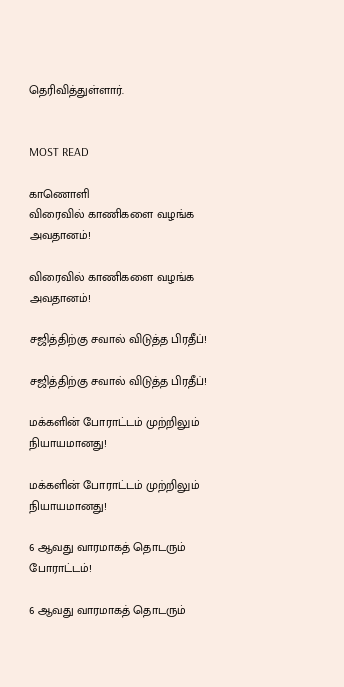தெரிவித்துள்ளார்.


MOST READ

காணொளி
விரைவில் காணிகளை வழங்க அவதானம்!

விரைவில் காணிகளை வழங்க அவதானம்!

சஜித்திற்கு சவால் விடுத்த பிரதீப்!

சஜித்திற்கு சவால் விடுத்த பிரதீப்!

மக்களின் போராட்டம் முற்றிலும் நியாயமானது!

மக்களின் போராட்டம் முற்றிலும் நியாயமானது!

6 ஆவது வாரமாகத் தொடரும் போராட்டம்!

6 ஆவது வாரமாகத் தொடரும்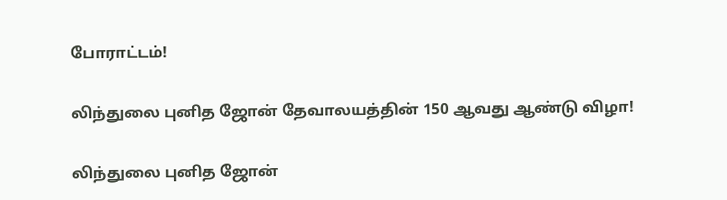போராட்டம்!

லிந்துலை புனித ஜோன் தேவாலயத்தின் 150 ஆவது ஆண்டு விழா!

லிந்துலை புனித ஜோன்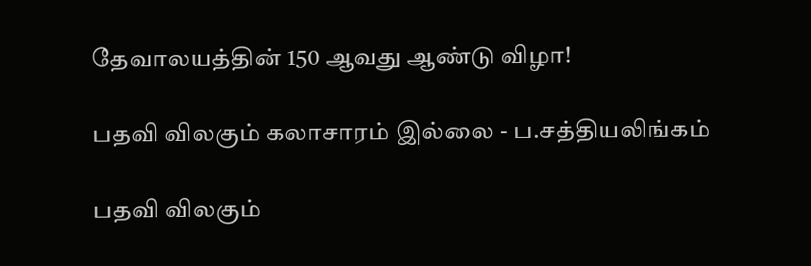தேவாலயத்தின் 150 ஆவது ஆண்டு விழா!

பதவி விலகும் கலாசாரம் இல்லை - ப.சத்தியலிங்கம்

பதவி விலகும்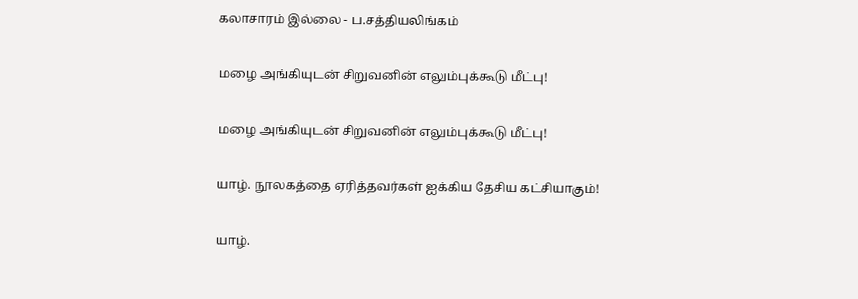கலாசாரம் இல்லை - ப.சத்தியலிங்கம்

மழை அங்கியுடன் சிறுவனின் எலும்புக்கூடு மீட்பு!

மழை அங்கியுடன் சிறுவனின் எலும்புக்கூடு மீட்பு!

யாழ். நூலகத்தை ஏரித்தவர்கள் ஐக்கிய தேசிய கட்சியாகும்!

யாழ்.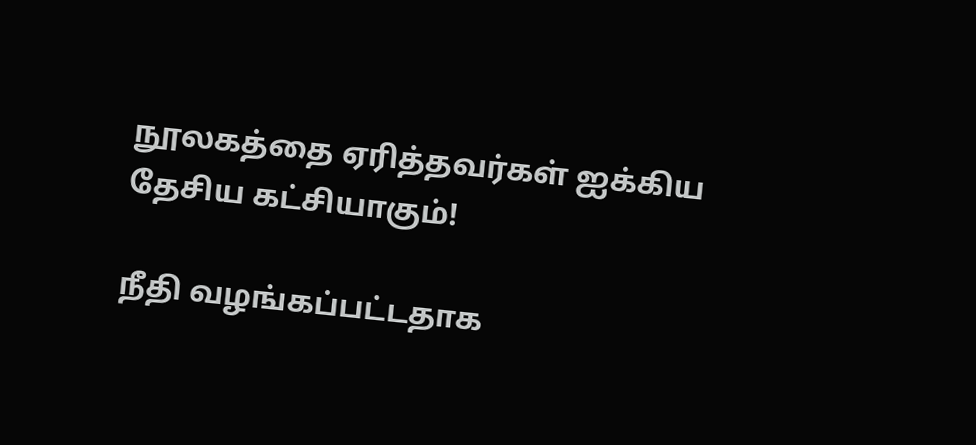நூலகத்தை ஏரித்தவர்கள் ஐக்கிய தேசிய கட்சியாகும்!

நீதி வழங்கப்பட்டதாக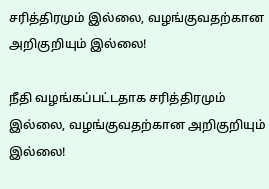சரித்திரமும் இல்லை, வழங்குவதற்கான அறிகுறியும் இல்லை!

நீதி வழங்கப்பட்டதாக சரித்திரமும் இல்லை, வழங்குவதற்கான அறிகுறியும் இல்லை!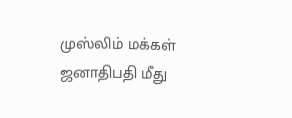முஸ்லிம் மக்கள் ஜனாதிபதி மீது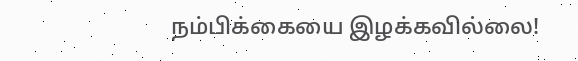நம்பிக்கையை இழக்கவில்லை!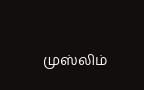முஸ்லிம்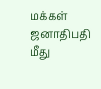மக்கள் ஜனாதிபதி மீது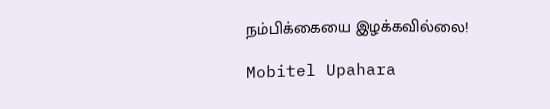நம்பிக்கையை இழக்கவில்லை!

Mobitel Upahara